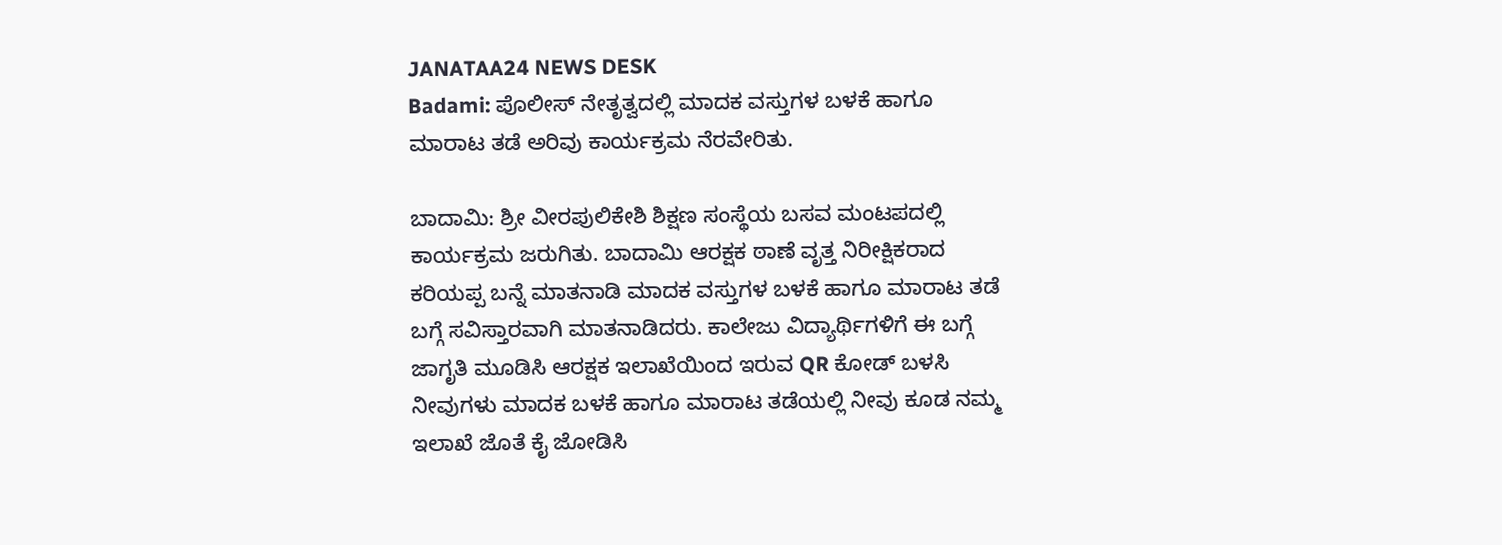JANATAA24 NEWS DESK
Badami: ಪೊಲೀಸ್ ನೇತೃತ್ವದಲ್ಲಿ ಮಾದಕ ವಸ್ತುಗಳ ಬಳಕೆ ಹಾಗೂ ಮಾರಾಟ ತಡೆ ಅರಿವು ಕಾರ್ಯಕ್ರಮ ನೆರವೇರಿತು.

ಬಾದಾಮಿ: ಶ್ರೀ ವೀರಪುಲಿಕೇಶಿ ಶಿಕ್ಷಣ ಸಂಸ್ಥೆಯ ಬಸವ ಮಂಟಪದಲ್ಲಿ ಕಾರ್ಯಕ್ರಮ ಜರುಗಿತು. ಬಾದಾಮಿ ಆರಕ್ಷಕ ಠಾಣೆ ವೃತ್ತ ನಿರೀಕ್ಷಿಕರಾದ ಕರಿಯಪ್ಪ ಬನ್ನೆ ಮಾತನಾಡಿ ಮಾದಕ ವಸ್ತುಗಳ ಬಳಕೆ ಹಾಗೂ ಮಾರಾಟ ತಡೆ ಬಗ್ಗೆ ಸವಿಸ್ತಾರವಾಗಿ ಮಾತನಾಡಿದರು. ಕಾಲೇಜು ವಿದ್ಯಾರ್ಥಿಗಳಿಗೆ ಈ ಬಗ್ಗೆ ಜಾಗೃತಿ ಮೂಡಿಸಿ ಆರಕ್ಷಕ ಇಲಾಖೆಯಿಂದ ಇರುವ QR ಕೋಡ್ ಬಳಸಿ ನೀವುಗಳು ಮಾದಕ ಬಳಕೆ ಹಾಗೂ ಮಾರಾಟ ತಡೆಯಲ್ಲಿ ನೀವು ಕೂಡ ನಮ್ಮ ಇಲಾಖೆ ಜೊತೆ ಕೈ ಜೋಡಿಸಿ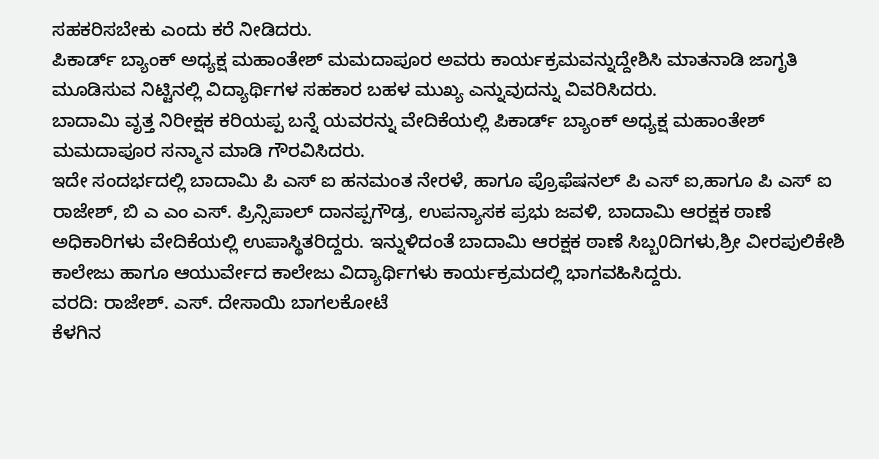ಸಹಕರಿಸಬೇಕು ಎಂದು ಕರೆ ನೀಡಿದರು.
ಪಿಕಾರ್ಡ್ ಬ್ಯಾಂಕ್ ಅಧ್ಯಕ್ಷ ಮಹಾಂತೇಶ್ ಮಮದಾಪೂರ ಅವರು ಕಾರ್ಯಕ್ರಮವನ್ನುದ್ದೇಶಿಸಿ ಮಾತನಾಡಿ ಜಾಗೃತಿ ಮೂಡಿಸುವ ನಿಟ್ಟಿನಲ್ಲಿ ವಿದ್ಯಾರ್ಥಿಗಳ ಸಹಕಾರ ಬಹಳ ಮುಖ್ಯ ಎನ್ನುವುದನ್ನು ವಿವರಿಸಿದರು.
ಬಾದಾಮಿ ವೃತ್ತ ನಿರೀಕ್ಷಕ ಕರಿಯಪ್ಪ ಬನ್ನೆ ಯವರನ್ನು ವೇದಿಕೆಯಲ್ಲಿ ಪಿಕಾರ್ಡ್ ಬ್ಯಾಂಕ್ ಅಧ್ಯಕ್ಷ ಮಹಾಂತೇಶ್ ಮಮದಾಪೂರ ಸನ್ಮಾನ ಮಾಡಿ ಗೌರವಿಸಿದರು.
ಇದೇ ಸಂದರ್ಭದಲ್ಲಿ ಬಾದಾಮಿ ಪಿ ಎಸ್ ಐ ಹನಮಂತ ನೇರಳೆ, ಹಾಗೂ ಪ್ರೊಫೆಷನಲ್ ಪಿ ಎಸ್ ಐ,ಹಾಗೂ ಪಿ ಎಸ್ ಐ ರಾಜೇಶ್, ಬಿ ಎ ಎಂ ಎಸ್. ಪ್ರಿನ್ಸಿಪಾಲ್ ದಾನಪ್ಪಗೌಡ್ರ, ಉಪನ್ಯಾಸಕ ಪ್ರಭು ಜವಳಿ, ಬಾದಾಮಿ ಆರಕ್ಷಕ ಠಾಣೆ ಅಧಿಕಾರಿಗಳು ವೇದಿಕೆಯಲ್ಲಿ ಉಪಾಸ್ಥಿತರಿದ್ದರು. ಇನ್ನುಳಿದಂತೆ ಬಾದಾಮಿ ಆರಕ್ಷಕ ಠಾಣೆ ಸಿಬ್ಬ0ದಿಗಳು,ಶ್ರೀ ವೀರಪುಲಿಕೇಶಿ ಕಾಲೇಜು ಹಾಗೂ ಆಯುರ್ವೇದ ಕಾಲೇಜು ವಿದ್ಯಾರ್ಥಿಗಳು ಕಾರ್ಯಕ್ರಮದಲ್ಲಿ ಭಾಗವಹಿಸಿದ್ದರು.
ವರದಿ: ರಾಜೇಶ್. ಎಸ್. ದೇಸಾಯಿ ಬಾಗಲಕೋಟೆ
ಕೆಳಗಿನ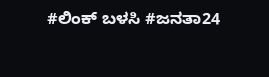#ಲಿಂಕ್ ಬಳಸಿ #ಜನತಾ24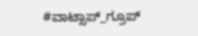#ವಾಟ್ಸಾಪ್_ಗ್ರೂಪ್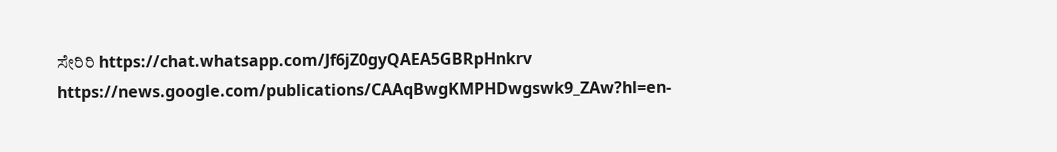ಸೇರಿರಿ https://chat.whatsapp.com/Jf6jZ0gyQAEA5GBRpHnkrv
https://news.google.com/publications/CAAqBwgKMPHDwgswk9_ZAw?hl=en-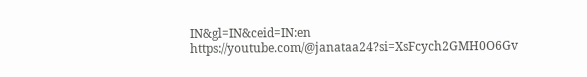IN&gl=IN&ceid=IN:en
https://youtube.com/@janataa24?si=XsFcych2GMH0O6Gv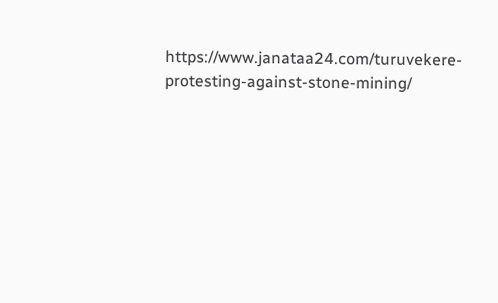https://www.janataa24.com/turuvekere-protesting-against-stone-mining/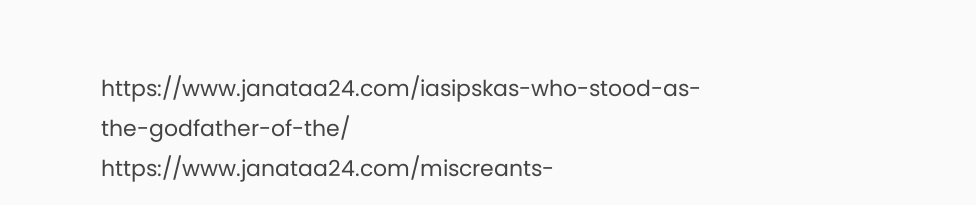https://www.janataa24.com/iasipskas-who-stood-as-the-godfather-of-the/
https://www.janataa24.com/miscreants-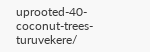uprooted-40-coconut-trees-turuvekere/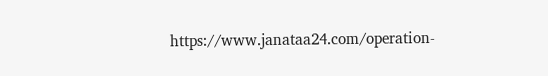https://www.janataa24.com/operation-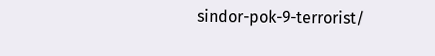sindor-pok-9-terrorist/